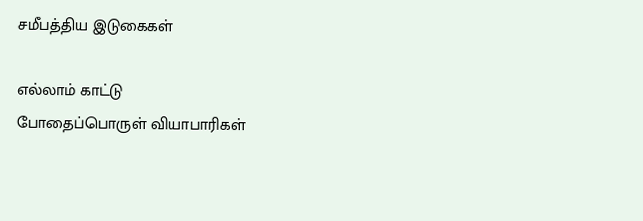சமீபத்திய இடுகைகள்

எல்லாம் காட்டு
போதைப்பொருள் வியாபாரிகள்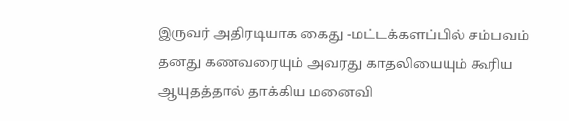இருவர் அதிரடியாக கைது -மட்டக்களப்பில் சம்பவம்
தனது கணவரையும் அவரது காதலியையும் கூரிய ஆயுதத்தால் தாக்கிய மனைவி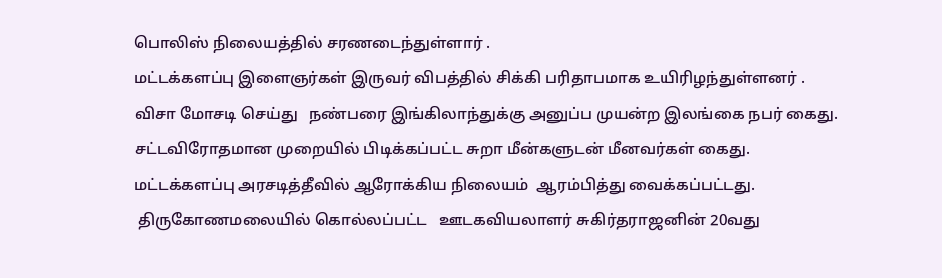பொலிஸ் நிலையத்தில் சரணடைந்துள்ளார் .
மட்டக்களப்பு இளைஞர்கள் இருவர் விபத்தில் சிக்கி பரிதாபமாக உயிரிழந்துள்ளனர் .
விசா மோசடி செய்து   நண்பரை இங்கிலாந்துக்கு அனுப்ப முயன்ற இலங்கை நபர் கைது.
சட்டவிரோதமான முறையில் பிடிக்கப்பட்ட சுறா மீன்களுடன் மீனவர்கள் கைது.
மட்டக்களப்பு அரசடித்தீவில் ஆரோக்கிய நிலையம்  ஆரம்பித்து வைக்கப்பட்டது.
 திருகோணமலையில் கொல்லப்பட்ட   ஊடகவியலாளர் சுகிர்தராஜனின் 20வது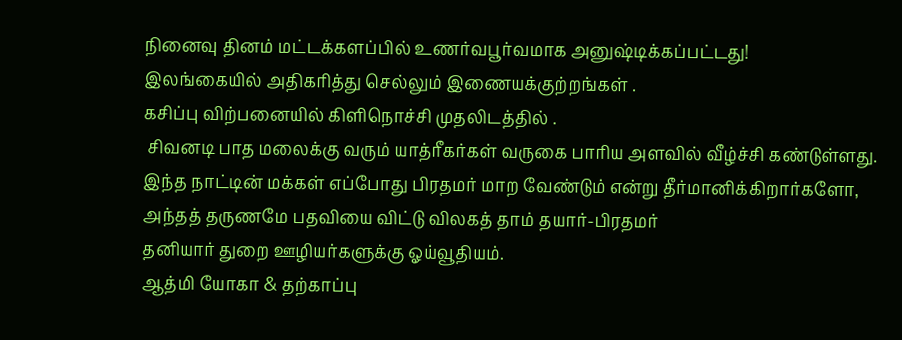நினைவு தினம் மட்டக்களப்பில் உணர்வபூர்வமாக அனுஷ்டிக்கப்பட்டது!
இலங்கையில் அதிகரித்து செல்லும் இணையக்குற்றங்கள் .
கசிப்பு விற்பனையில் கிளிநொச்சி முதலிடத்தில் .
 சிவனடி பாத மலைக்கு வரும் யாத்ரீகர்கள் வருகை பாரிய அளவில் வீழ்ச்சி கண்டுள்ளது.
இந்த நாட்டின் மக்கள் எப்போது பிரதமர் மாற வேண்டும் என்று தீர்மானிக்கிறார்களோ, அந்தத் தருணமே பதவியை விட்டு விலகத் தாம் தயார்-பிரதமர்
தனியார் துறை ஊழியர்களுக்கு ஓய்வூதியம்.
ஆத்மி யோகா & தற்காப்பு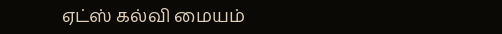ஏட்ஸ் கல்வி மையம்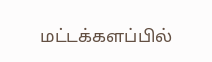மட்டக்களப்பில்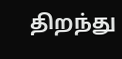திறந்து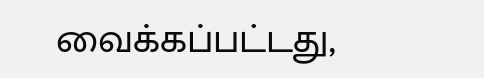வைக்கப்பட்டது,